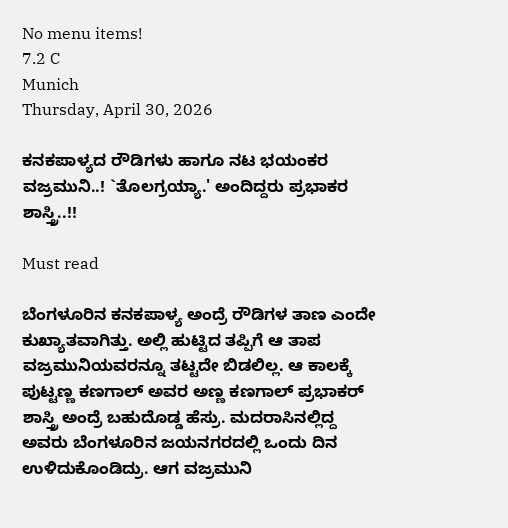No menu items!
7.2 C
Munich
Thursday, April 30, 2026

ಕನಕಪಾಳ್ಯದ ರೌಡಿಗಳು ಹಾಗೂ ನಟ ಭಯಂಕರ ವಜ್ರಮುನಿ..! `ತೊಲಗ್ರಯ್ಯಾ.' ಅಂದಿದ್ದರು ಪ್ರಭಾಕರ ಶಾಸ್ತ್ರಿ..!!

Must read

ಬೆಂಗಳೂರಿನ ಕನಕಪಾಳ್ಯ ಅಂದ್ರೆ ರೌಡಿಗಳ ತಾಣ ಎಂದೇ ಕುಖ್ಯಾತವಾಗಿತ್ತು. ಅಲ್ಲಿ ಹುಟ್ಟಿದ ತಪ್ಪಿಗೆ ಆ ತಾಪ ವಜ್ರಮುನಿಯವರನ್ನೂ ತಟ್ಟದೇ ಬಿಡಲಿಲ್ಲ. ಆ ಕಾಲಕ್ಕೆ ಪುಟ್ಟಣ್ಣ ಕಣಗಾಲ್ ಅವರ ಅಣ್ಣ ಕಣಗಾಲ್ ಪ್ರಭಾಕರ್ ಶಾಸ್ತ್ರಿ ಅಂದ್ರೆ ಬಹುದೊಡ್ಡ ಹೆಸ್ರು. ಮದರಾಸಿನಲ್ಲಿದ್ದ ಅವರು ಬೆಂಗಳೂರಿನ ಜಯನಗರದಲ್ಲಿ ಒಂದು ದಿನ ಉಳಿದುಕೊಂಡಿದ್ರು. ಆಗ ವಜ್ರಮುನಿ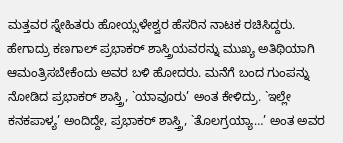ಮತ್ತವರ ಸ್ನೇಹಿತರು ಹೋಯ್ಸಳೇಶ್ವರ ಹೆಸರಿನ ನಾಟಕ ರಚಿಸಿದ್ದರು. ಹೇಗಾದ್ರು ಕಣಗಾಲ್ ಪ್ರಭಾಕರ್ ಶಾಸ್ತ್ರಿಯವರನ್ನು ಮುಖ್ಯ ಅತಿಥಿಯಾಗಿ ಆಮಂತ್ರಿಸಬೇಕೆಂದು ಅವರ ಬಳಿ ಹೋದರು. ಮನೆಗೆ ಬಂದ ಗುಂಪನ್ನು ನೋಡಿದ ಪ್ರಭಾಕರ್ ಶಾಸ್ತ್ರಿ, `ಯಾವೂರು’ ಅಂತ ಕೇಳಿದ್ರು. `ಇಲ್ಲೇ ಕನಕಪಾಳ್ಯ’ ಅಂದಿದ್ದೇ, ಪ್ರಭಾಕರ್ ಶಾಸ್ತ್ರಿ, `ತೊಲಗ್ರಯ್ಯಾ…’ ಅಂತ ಅವರ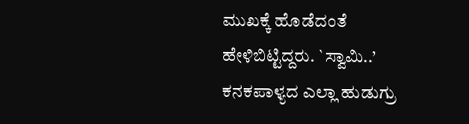ಮುಖಕ್ಕೆ ಹೊಡೆದಂತೆ ಹೇಳಿಬಿಟ್ಟಿದ್ದರು. `ಸ್ವಾಮಿ..’ ಕನಕಪಾಳ್ಯದ ಎಲ್ಲಾ ಹುಡುಗ್ರು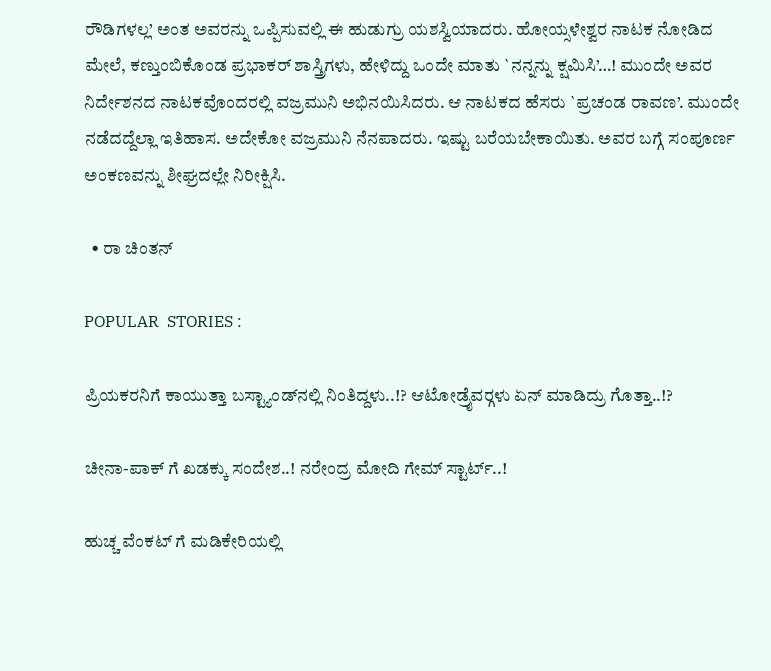ರೌಡಿಗಳಲ್ಲ’ ಅಂತ ಅವರನ್ನು ಒಪ್ಪಿಸುವಲ್ಲಿ ಈ ಹುಡುಗ್ರು ಯಶಸ್ವಿಯಾದರು. ಹೋಯ್ಸಳೇಶ್ವರ ನಾಟಕ ನೋಡಿದ ಮೇಲೆ, ಕಣ್ತುಂಬಿಕೊಂಡ ಪ್ರಭಾಕರ್ ಶಾಸ್ತ್ರಿಗಳು, ಹೇಳಿದ್ದು ಒಂದೇ ಮಾತು `ನನ್ನನ್ನು ಕ್ಷಮಿಸಿ’…! ಮುಂದೇ ಅವರ ನಿರ್ದೇಶನದ ನಾಟಕವೊಂದರಲ್ಲಿ ವಜ್ರಮುನಿ ಅಭಿನಯಿಸಿದರು. ಆ ನಾಟಕದ ಹೆಸರು `ಪ್ರಚಂಡ ರಾವಣ’. ಮುಂದೇ ನಡೆದದ್ದೆಲ್ಲಾ ಇತಿಹಾಸ. ಅದೇಕೋ ವಜ್ರಮುನಿ ನೆನಪಾದರು. ಇಷ್ಟು ಬರೆಯಬೇಕಾಯಿತು. ಅವರ ಬಗ್ಗೆ ಸಂಪೂರ್ಣ ಅಂಕಣವನ್ನು ಶೀಘ್ರದಲ್ಲೇ ನಿರೀಕ್ಷಿಸಿ.

  • ರಾ ಚಿಂತನ್

POPULAR  STORIES :

ಪ್ರಿಯಕರನಿಗೆ ಕಾಯುತ್ತಾ ಬಸ್ಟ್ಯಾಂಡ್‍ನಲ್ಲಿ ನಿಂತಿದ್ದಳು..!? ಆಟೋಡ್ರೈವರ್‍ಗಳು ಏನ್ ಮಾಡಿದ್ರು ಗೊತ್ತಾ..!?

ಚೀನಾ-ಪಾಕ್ ಗೆ ಖಡಕ್ಕು ಸಂದೇಶ..! ನರೇಂದ್ರ ಮೋದಿ ಗೇಮ್ ಸ್ಟಾರ್ಟ್..!

ಹುಚ್ಚ ವೆಂಕಟ್ ಗೆ ಮಡಿಕೇರಿಯಲ್ಲಿ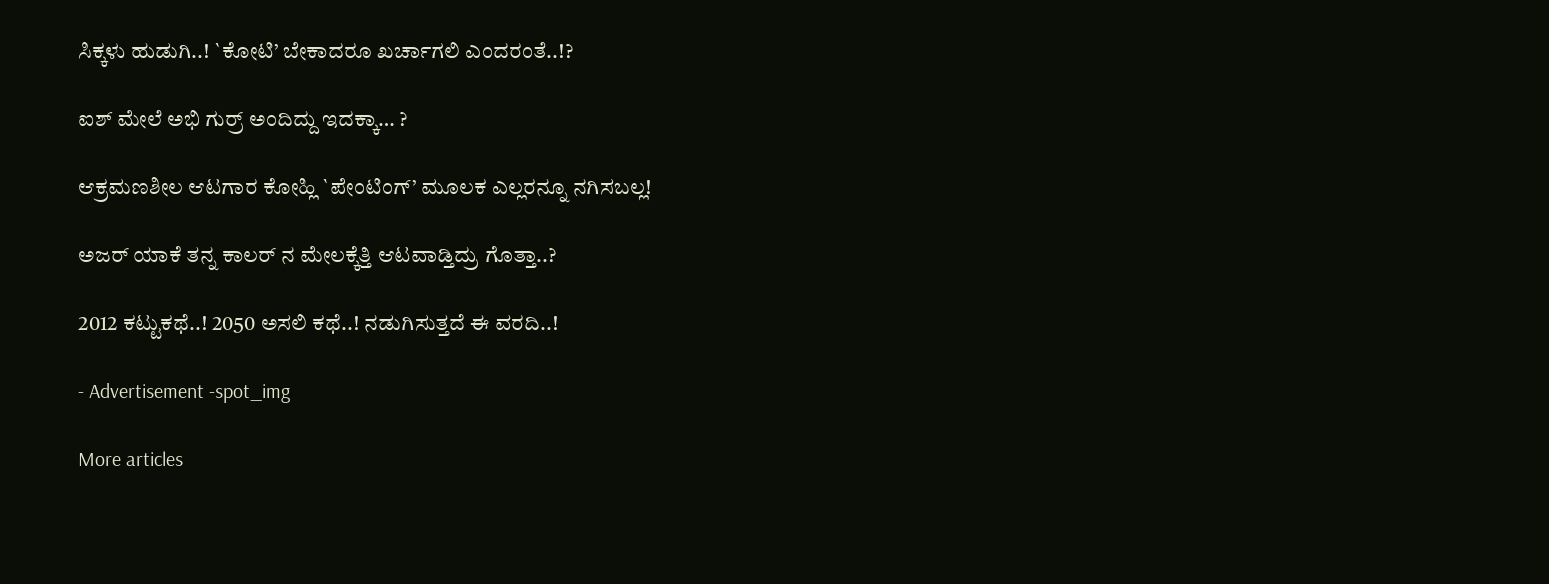ಸಿಕ್ಕಳು ಹುಡುಗಿ..! `ಕೋಟಿ’ ಬೇಕಾದರೂ ಖರ್ಚಾಗಲಿ ಎಂದರಂತೆ..!?

ಐಶ್ ಮೇಲೆ ಅಭಿ ಗುರ್ರ್ ಅಂದಿದ್ದು ಇದಕ್ಕಾ… ?

ಆಕ್ರಮಣಶೀಲ ಆಟಗಾರ ಕೋಹ್ಲಿ `ಪೇಂಟಿಂಗ್’ ಮೂಲಕ ಎಲ್ಲರನ್ನೂ ನಗಿಸಬಲ್ಲ!

ಅಜರ್ ಯಾಕೆ ತನ್ನ ಕಾಲರ್ ನ ಮೇಲಕ್ಕೆತ್ತಿ ಆಟವಾಡ್ತಿದ್ರು ಗೊತ್ತಾ..?

2012 ಕಟ್ಟುಕಥೆ..! 2050 ಅಸಲಿ ಕಥೆ..! ನಡುಗಿಸುತ್ತದೆ ಈ ವರದಿ..!

- Advertisement -spot_img

More articles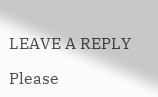LEAVE A REPLY

Please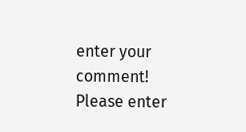enter your comment!
Please enter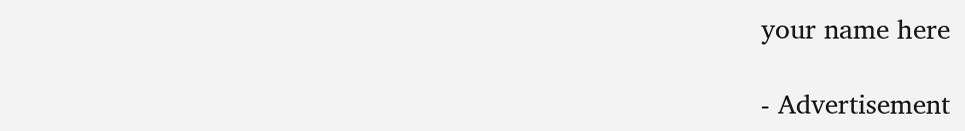your name here

- Advertisement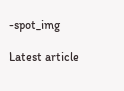-spot_img

Latest article